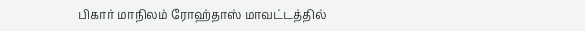பிகார் மாநிலம் ரோஹ்தாஸ் மாவட்டத்தில்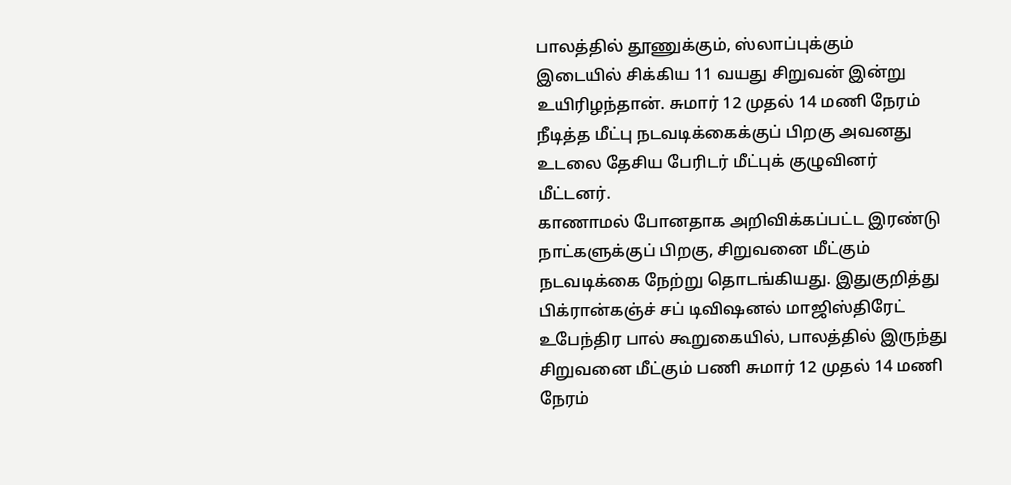பாலத்தில் தூணுக்கும், ஸ்லாப்புக்கும் இடையில் சிக்கிய 11 வயது சிறுவன் இன்று உயிரிழந்தான். சுமார் 12 முதல் 14 மணி நேரம் நீடித்த மீட்பு நடவடிக்கைக்குப் பிறகு அவனது உடலை தேசிய பேரிடர் மீட்புக் குழுவினர் மீட்டனர்.
காணாமல் போனதாக அறிவிக்கப்பட்ட இரண்டு நாட்களுக்குப் பிறகு, சிறுவனை மீட்கும் நடவடிக்கை நேற்று தொடங்கியது. இதுகுறித்து பிக்ரான்கஞ்ச் சப் டிவிஷனல் மாஜிஸ்திரேட் உபேந்திர பால் கூறுகையில், பாலத்தில் இருந்து சிறுவனை மீட்கும் பணி சுமார் 12 முதல் 14 மணி நேரம்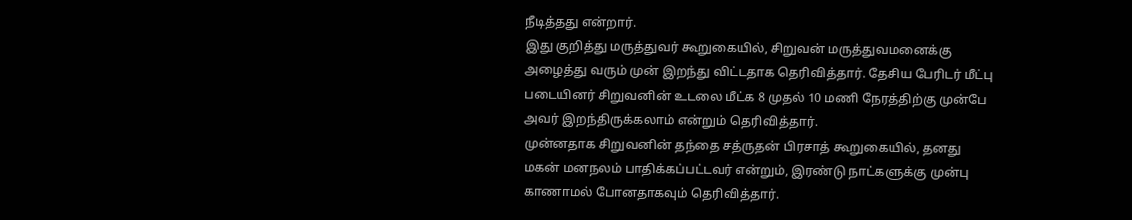நீடித்தது என்றார்.
இது குறித்து மருத்துவர் கூறுகையில், சிறுவன் மருத்துவமனைக்கு அழைத்து வரும் முன் இறந்து விட்டதாக தெரிவித்தார். தேசிய பேரிடர் மீட்பு படையினர் சிறுவனின் உடலை மீட்க 8 முதல் 10 மணி நேரத்திற்கு முன்பே அவர் இறந்திருக்கலாம் என்றும் தெரிவித்தார்.
முன்னதாக சிறுவனின் தந்தை சத்ருதன் பிரசாத் கூறுகையில், தனது மகன் மனநலம் பாதிக்கப்பட்டவர் என்றும், இரண்டு நாட்களுக்கு முன்பு காணாமல் போனதாகவும் தெரிவித்தார்.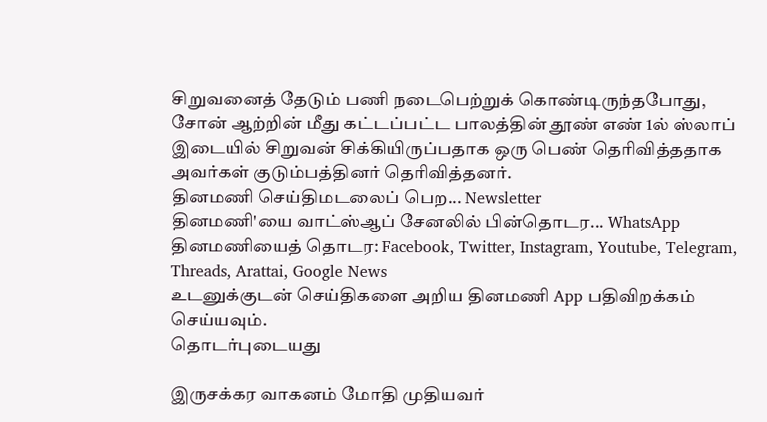சிறுவனைத் தேடும் பணி நடைபெற்றுக் கொண்டிருந்தபோது, சோன் ஆற்றின் மீது கட்டப்பட்ட பாலத்தின் தூண் எண் 1ல் ஸ்லாப் இடையில் சிறுவன் சிக்கியிருப்பதாக ஒரு பெண் தெரிவித்ததாக அவர்கள் குடும்பத்தினர் தெரிவித்தனர்.
தினமணி செய்திமடலைப் பெற... Newsletter
தினமணி'யை வாட்ஸ்ஆப் சேனலில் பின்தொடர... WhatsApp
தினமணியைத் தொடர: Facebook, Twitter, Instagram, Youtube, Telegram, Threads, Arattai, Google News
உடனுக்குடன் செய்திகளை அறிய தினமணி App பதிவிறக்கம் செய்யவும்.
தொடர்புடையது

இருசக்கர வாகனம் மோதி முதியவர்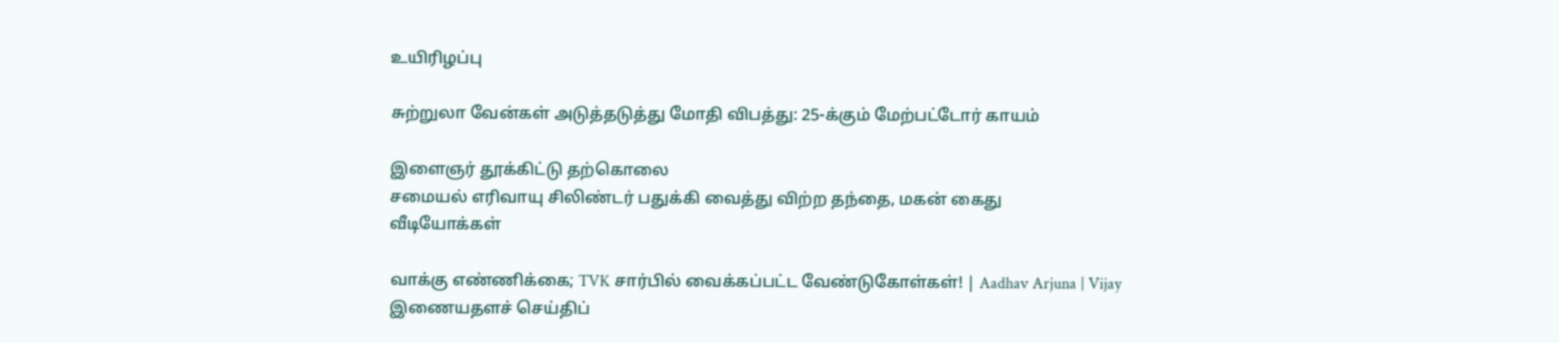உயிரிழப்பு

சுற்றுலா வேன்கள் அடுத்தடுத்து மோதி விபத்து: 25-க்கும் மேற்பட்டோர் காயம்

இளைஞர் தூக்கிட்டு தற்கொலை
சமையல் எரிவாயு சிலிண்டர் பதுக்கி வைத்து விற்ற தந்தை, மகன் கைது
வீடியோக்கள்

வாக்கு எண்ணிக்கை; TVK சார்பில் வைக்கப்பட்ட வேண்டுகோள்கள்! | Aadhav Arjuna | Vijay
இணையதளச் செய்திப்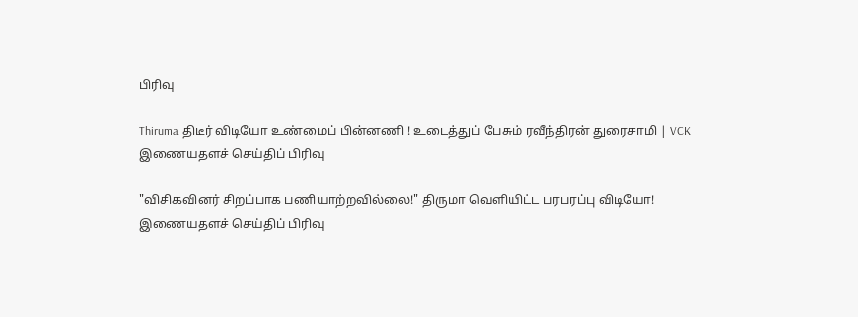பிரிவு

Thiruma திடீர் விடியோ உண்மைப் பின்னணி ! உடைத்துப் பேசும் ரவீந்திரன் துரைசாமி | VCK
இணையதளச் செய்திப் பிரிவு

"விசிகவினர் சிறப்பாக பணியாற்றவில்லை!" திருமா வெளியிட்ட பரபரப்பு விடியோ!
இணையதளச் செய்திப் பிரிவு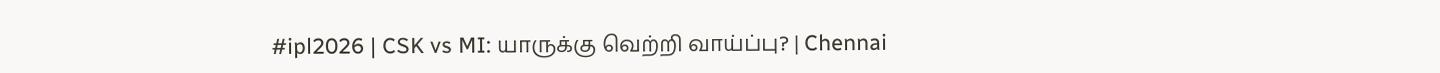#ipl2026 | CSK vs MI: யாருக்கு வெற்றி வாய்ப்பு? | Chennai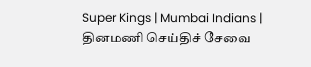Super Kings | Mumbai Indians |
தினமணி செய்திச் சேவை